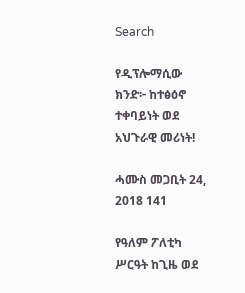Search

የዲፕሎማሲው ክንድ፦ ከተፅዕኖ ተቀባይነት ወደ አህጉራዊ መሪነት!

ሓሙስ መጋቢት 24, 2018 141

የዓለም ፖለቲካ ሥርዓት ከጊዜ ወደ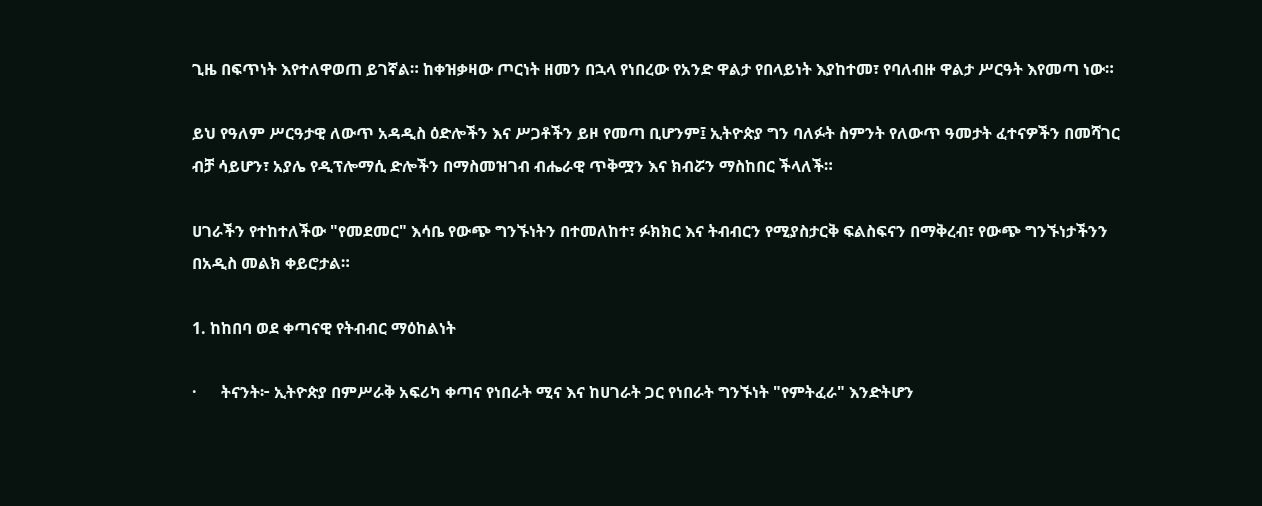ጊዜ በፍጥነት እየተለዋወጠ ይገኛል። ከቀዝቃዛው ጦርነት ዘመን በኋላ የነበረው የአንድ ዋልታ የበላይነት እያከተመ፣ የባለብዙ ዋልታ ሥርዓት እየመጣ ነው።

ይህ የዓለም ሥርዓታዊ ለውጥ አዳዲስ ዕድሎችን እና ሥጋቶችን ይዞ የመጣ ቢሆንም፤ ኢትዮጵያ ግን ባለፉት ስምንት የለውጥ ዓመታት ፈተናዎችን በመሻገር ብቻ ሳይሆን፣ አያሌ የዲፕሎማሲ ድሎችን በማስመዝገብ ብሔራዊ ጥቅሟን እና ክብሯን ማስከበር ችላለች።

ሀገራችን የተከተለችው "የመደመር" እሳቤ የውጭ ግንኙነትን በተመለከተ፣ ፉክክር እና ትብብርን የሚያስታርቅ ፍልስፍናን በማቅረብ፣ የውጭ ግንኙነታችንን በአዲስ መልክ ቀይሮታል።

1. ከከበባ ወደ ቀጣናዊ የትብብር ማዕከልነት

·      ትናንት፦ ኢትዮጵያ በምሥራቅ አፍሪካ ቀጣና የነበራት ሚና እና ከሀገራት ጋር የነበራት ግንኙነት "የምትፈራ" እንድትሆን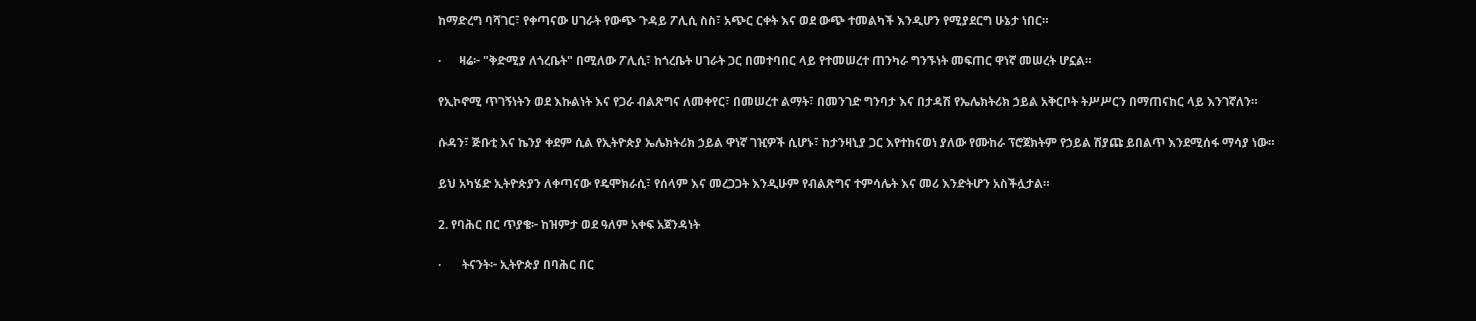ከማድረግ ባሻገር፣ የቀጣናው ሀገራት የውጭ ጉዳይ ፖሊሲ ስስ፣ አጭር ርቀት እና ወደ ውጭ ተመልካች እንዲሆን የሚያደርግ ሁኔታ ነበር።

·      ዛሬ፦ "ቅድሚያ ለጎረቤት" በሚለው ፖሊሲ፣ ከጎረቤት ሀገራት ጋር በመተባበር ላይ የተመሠረተ ጠንካራ ግንኙነት መፍጠር ዋነኛ መሠረት ሆኗል።

የኢኮኖሚ ጥገኝነትን ወደ እኩልነት እና የጋራ ብልጽግና ለመቀየር፣ በመሠረተ ልማት፣ በመንገድ ግንባታ እና በታዳሽ የኤሌክትሪክ ኃይል አቅርቦት ትሥሥርን በማጠናከር ላይ እንገኛለን።

ሱዳን፣ ጅቡቲ እና ኬንያ ቀደም ሲል የኢትዮጵያ ኤሌክትሪክ ኃይል ዋነኛ ገዢዎች ሲሆኑ፣ ከታንዛኒያ ጋር እየተከናወነ ያለው የሙከራ ፕሮጀክትም የኃይል ሽያጩ ይበልጥ እንደሚሰፋ ማሳያ ነው።

ይህ አካሄድ ኢትዮጵያን ለቀጣናው የዴሞክራሲ፣ የሰላም እና መረጋጋት እንዲሁም የብልጽግና ተምሳሌት እና መሪ እንድትሆን አስችሏታል።

2. የባሕር በር ጥያቄ፦ ከዝምታ ወደ ዓለም አቀፍ አጀንዳነት

·       ትናንት፦ ኢትዮጵያ በባሕር በር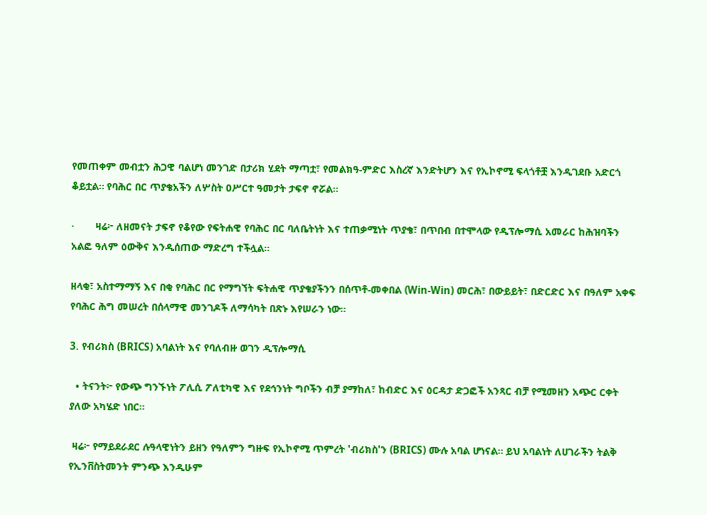የመጠቀም መብቷን ሕጋዊ ባልሆነ መንገድ በታሪክ ሂደት ማጣቷ፣ የመልክዓ-ምድር እስረኛ እንድትሆን እና የኢኮኖሚ ፍላጎቶቿ እንዲገደቡ አድርጎ ቆይቷል። የባሕር በር ጥያቄአችን ለሦስት ዐሥርተ ዓመታት ታፍኖ ኖሯል።

·       ዛሬ፦ ለዘመናት ታፍኖ የቆየው የፍትሐዊ የባሕር በር ባለቤትነት እና ተጠቃሚነት ጥያቄ፣ በጥበብ በተሞላው የዲፕሎማሲ አመራር ከሕዝባችን አልፎ ዓለም ዕውቅና እንዲሰጠው ማድረግ ተችሏል።

ዘላቂ፣ አስተማማኝ እና በቂ የባሕር በር የማግኘት ፍትሐዊ ጥያቄያችንን በሰጥቶ-መቀበል (Win-Win) መርሕ፣ በውይይት፣ በድርድር እና በዓለም አቀፍ የባሕር ሕግ መሠረት በሰላማዊ መንገዶች ለማሳካት በጽኑ እየሠራን ነው።

3. የብሪክስ (BRICS) አባልነት እና የባለብዙ ወገን ዲፕሎማሲ

  • ትናንት፦ የውጭ ግንኙነት ፖሊሲ ፖለቲካዊ እና የደኅንነት ግቦችን ብቻ ያማከለ፣ ከብድር እና ዕርዳታ ድጋፎች አንጻር ብቻ የሚመዘን አጭር ርቀት ያለው አካሄድ ነበር።

 ዛሬ፦ የማይደራደር ሉዓላዊነትን ይዘን የዓለምን ግዙፍ የኢኮኖሚ ጥምረት 'ብሪክስ'ን (BRICS) ሙሉ አባል ሆነናል። ይህ አባልነት ለሀገራችን ትልቅ የኢንቨስትመንት ምንጭ እንዲሁም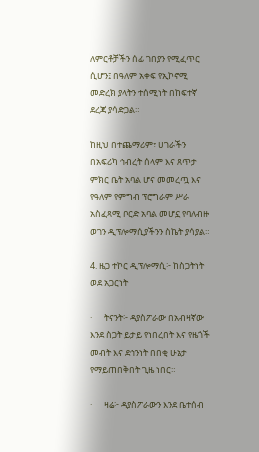ለምርቶቻችን ሰፊ ገበያን የሚፈጥር ሲሆን፤ በዓለም አቀፍ የኢኮኖሚ መድረክ ያላትን ተሰሚነት በከፍተኛ ደረጃ ያሳድጋል።

ከዚህ በተጨማሪም፣ ሀገራችን በአፍሪካ ኅብረት ሰላም እና ጸጥታ ምክር ቤት አባል ሆና መመረጧ እና የዓለም የምግብ ፕሮግራም ሥራ አስፈጻሚ ቦርድ አባል መሆኗ የባለብዙ ወገን ዲፕሎማሲያችንን ስኬት ያሳያል።

4. ዜጋ ተኮር ዲፕሎማሲ፦ ከስጋትነት ወደ አጋርነት

·      ትናንት፦ ዳያስፖራው በአብዛኛው እንደ ስጋት ይታይ የነበረበት እና የዜጎች መብት እና ደኅንነት በበቂ ሁኔታ የማይጠበቅበት ጊዜ ነበር።

·      ዛሬ፦ ዳያስፖራውን እንደ ቤተሰብ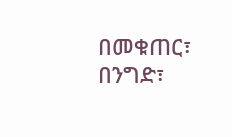በመቁጠር፣ በንግድ፣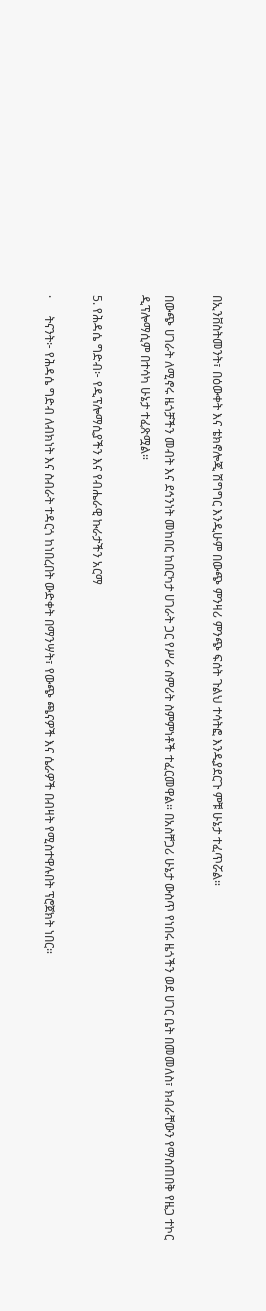በኢንቨስትመንት፣ በዕውቀት እና ቴክኖሎጂ ሽግግር እንዲሁም በውጭ ምንዛሪ ምንጭ ፍሰት ጉልህ ተሳትፎ እንዲያደርጉ ምቹ ሁኔታ ተፈጥሯል።

በውጭ ሀገራት ለሚኖሩ ዜጎቻችን መብት እና ደኅንነት መከበር ከበርካታ ሀገራት ጋር የሥራ ስምሪት ስምምነቶች ተፈርመዋል። በአስቸጋሪ ሁኔታ ውስጥ የነበሩ ዜጎችን ወደ ሀገር ቤት በመመለስ፣ ክብራቸውን የማስጠበቅ የዜጋ ተኮር ዲፕሎማሲም በተሳካ ሁኔታ ተፈጽሟል።

5. የሕዳሴ ግድብ፦ የዲፕሎማሲያችን እና የብሔራዊ ኩራታችን አርማ

·      ትናንት፦ የሕዳሴ ግድብ ለብክነት እና ስብራት ተዳርጎ ከነበረበት ውድቀት በማንሣት፣ የውጭ ጫናዎች እና ሴራዎች በብዛት የሚስተዋሉበት ፕሮጀክት ነበር።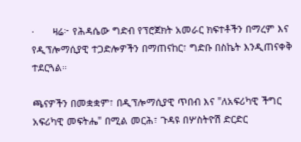·      ዛሬ፦ የሕዳሴው ግድብ የፕሮጀክት አመራር ክፍተቶችን በማረም እና የዲፕሎማሲያዊ ተጋድሎዎችን በማጠናከር፣ ግድቡ በስኬት እንዲጠናቀቅ ተደርጓል።

ጫናዎችን በመቋቋም፣ በዲፕሎማሲያዊ ጥበብ እና "ለአፍሪካዊ ችግር አፍሪካዊ መፍትሔ" በሚል መርሕ፣ ጉዳዩ በሦስትዮሽ ድርድር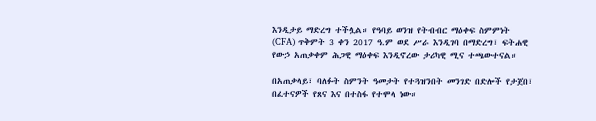እንዲታይ ማድረግ ተችሏል። የዓባይ ወንዝ የትብብር ማዕቀፍ ስምምነት (CFA) ጥቅምት 3 ቀን 2017 ዓ.ም ወደ ሥራ እንዲገባ በማድረግ፣ ፍትሐዊ የውኃ አጠቃቀም ሕጋዊ ማዕቀፍ እንዲኖረው ታሪካዊ ሚና ተጫውተናል።

በአጠቃላይ፣ ባለፉት ስምንት ዓመታት የተጓዝንበት መንገድ በድሎች የታጀበ፣ በፈተናዎች የጸና እና በተስፋ የተሞላ ነው።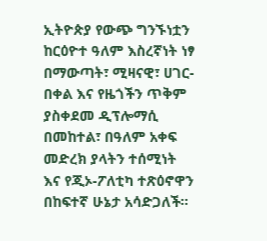ኢትዮጵያ የውጭ ግንኙነቷን ከርዕዮተ ዓለም እስረኛነት ነፃ በማውጣት፣ ሚዛናዊ፣ ሀገር-በቀል እና የዜጎችን ጥቅም ያስቀደመ ዲፕሎማሲ በመከተል፣ በዓለም አቀፍ መድረክ ያላትን ተሰሚነት እና የጂኦ-ፖለቲካ ተጽዕኖዋን በከፍተኛ ሁኔታ አሳድጋለች።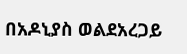በአዶኒያስ ወልደአረጋይ